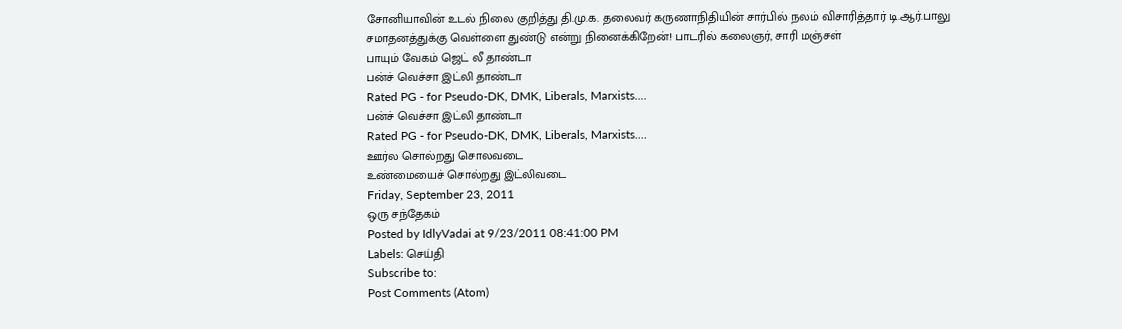சோனியாவின் உடல் நிலை குறித்து தி.மு.க. தலைவர் கருணாநிதியின் சார்பில் நலம் விசாரித்தார் டி.ஆர்.பாலு
சமாதனத்துக்கு வெள்ளை துண்டு என்று நினைக்கிறேன்! பாடரில் கலைஞர், சாரி மஞ்சள்
பாயும் வேகம் ஜெட் லீ தாண்டா
பன்ச் வெச்சா இட்லி தாண்டா
Rated PG - for Pseudo-DK, DMK, Liberals, Marxists....
பன்ச் வெச்சா இட்லி தாண்டா
Rated PG - for Pseudo-DK, DMK, Liberals, Marxists....
ஊர்ல சொல்றது சொலவடை
உண்மையைச் சொல்றது இட்லிவடை
Friday, September 23, 2011
ஒரு சந்தேகம்
Posted by IdlyVadai at 9/23/2011 08:41:00 PM
Labels: செய்தி
Subscribe to:
Post Comments (Atom)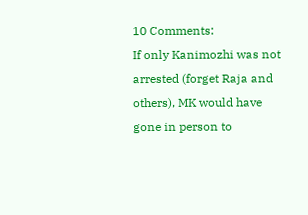10 Comments:
If only Kanimozhi was not arrested (forget Raja and others), MK would have gone in person to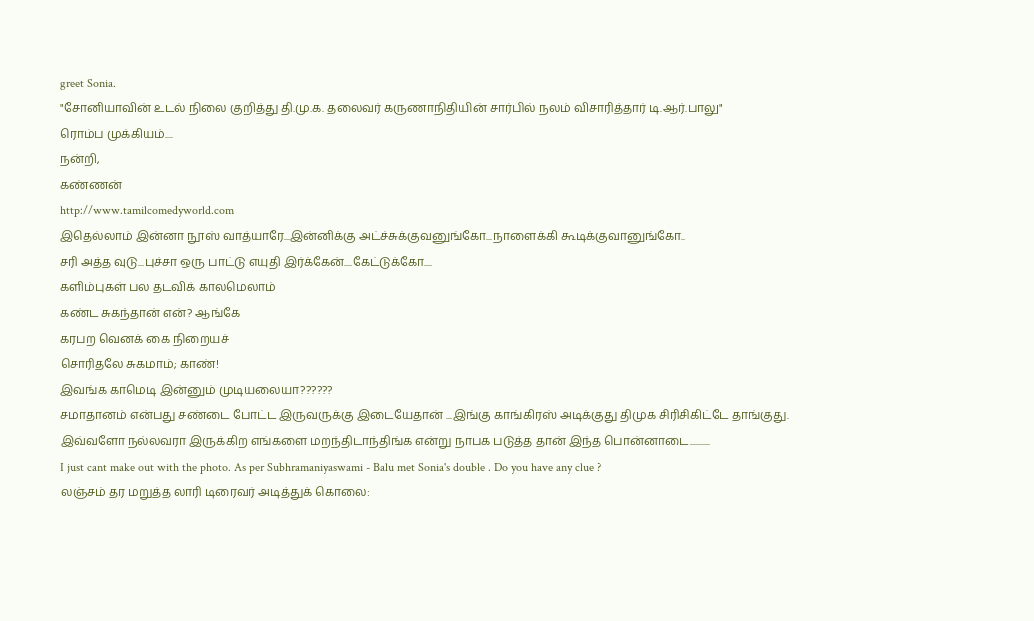greet Sonia.
"சோனியாவின் உடல் நிலை குறித்து தி.மு.க. தலைவர் கருணாநிதியின் சார்பில் நலம் விசாரித்தார் டி.ஆர்.பாலு"
ரொம்ப முக்கியம்....
நன்றி,
கண்ணன்
http://www.tamilcomedyworld.com
இதெல்லாம் இன்னா நூஸ் வாத்யாரே...இன்னிக்கு அட்ச்சுக்குவனுங்கோ...நாளைக்கி கூடிக்குவானுங்கோ..
சரி அத்த வுடு...புச்சா ஒரு பாட்டு எயுதி இர்க்கேன்....கேட்டுக்கோ....
களிம்புகள் பல தடவிக் காலமெலாம்
கண்ட சுகந்தான் என்? ஆங்கே
கரபற வெனக் கை நிறையச்
சொரிதலே சுகமாம்; காண்!
இவங்க காமெடி இன்னும் முடியலையா??????
சமாதானம் என்பது சண்டை போட்ட இருவருக்கு இடையேதான் ...இங்கு காங்கிரஸ் அடிக்குது திமுக சிரிசிகிட்டே தாங்குது. இவ்வளோ நல்லவரா இருக்கிற எங்களை மறந்திடாந்திங்க என்று நாபக படுத்த தான் இந்த பொன்னாடை..........
I just cant make out with the photo. As per Subhramaniyaswami - Balu met Sonia's double . Do you have any clue ?
லஞ்சம் தர மறுத்த லாரி டிரைவர் அடித்துக் கொலை: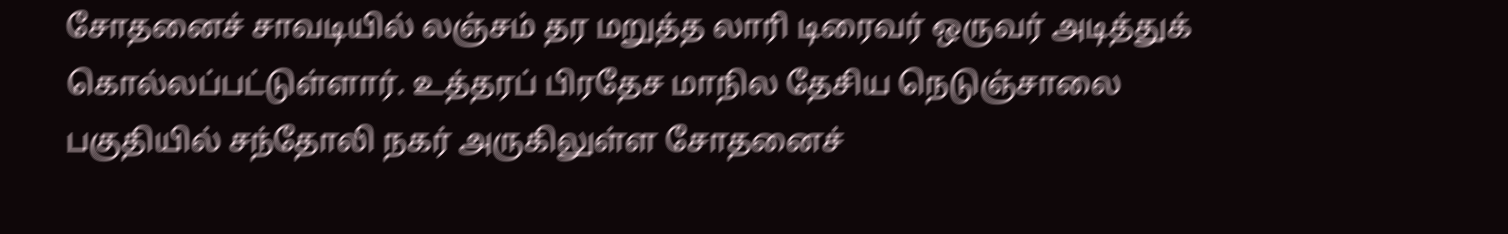சோதனைச் சாவடியில் லஞ்சம் தர மறுத்த லாரி டிரைவர் ஒருவர் அடித்துக் கொல்லப்பட்டுள்ளார். உத்தரப் பிரதேச மாநில தேசிய நெடுஞ்சாலை பகுதியில் சந்தோலி நகர் அருகிலுள்ள சோதனைச்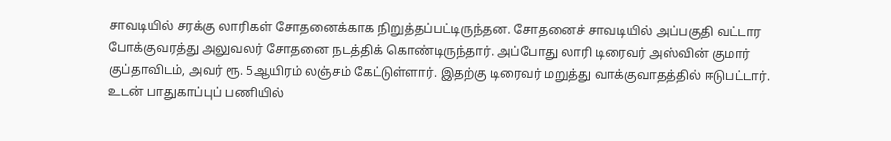சாவடியில் சரக்கு லாரிகள் சோதனைக்காக நிறுத்தப்பட்டிருந்தன. சோதனைச் சாவடியில் அப்பகுதி வட்டார போக்குவரத்து அலுவலர் சோதனை நடத்திக் கொண்டிருந்தார். அப்போது லாரி டிரைவர் அஸ்வின் குமார் குப்தாவிடம், அவர் ரூ. 5ஆயிரம் லஞ்சம் கேட்டுள்ளார். இதற்கு டிரைவர் மறுத்து வாக்குவாதத்தில் ஈடுபட்டார். உடன் பாதுகாப்புப் பணியில்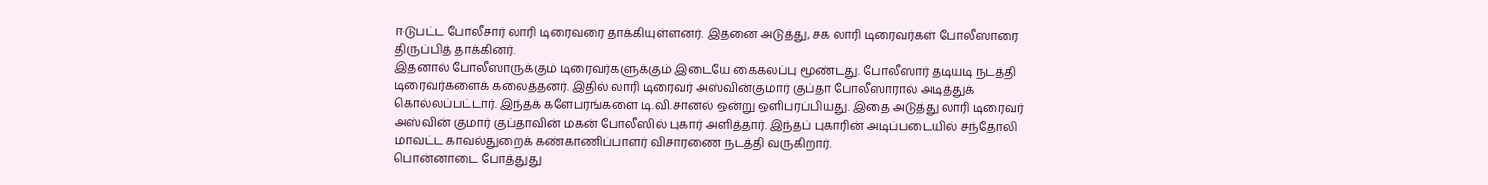ஈடுபட்ட போலீசார் லாரி டிரைவரை தாக்கியுள்ளனர். இதனை அடுத்து, சக லாரி டிரைவர்கள் போலீஸாரை திருப்பித் தாக்கினர்.
இதனால் போலீஸாருக்கும் டிரைவர்களுக்கும் இடையே கைகலப்பு மூண்டது. போலீஸார் தடியடி நடத்தி டிரைவர்களைக் கலைத்தனர். இதில் லாரி டிரைவர் அஸ்வின்குமார் குப்தா போலீஸாரால் அடித்துக் கொல்லப்பட்டார். இந்தக் களேபரங்களை டி.வி.சானல் ஒன்று ஒளிபரப்பியது. இதை அடுத்து லாரி டிரைவர் அஸ்வின் குமார் குப்தாவின் மகன் போலீஸில் புகார் அளித்தார். இந்தப் புகாரின் அடிப்படையில் சந்தோலி மாவட்ட காவல்துறைக் கண்காணிப்பாளர் விசாரணை நடத்தி வருகிறார்.
பொன்னாடை போத்துது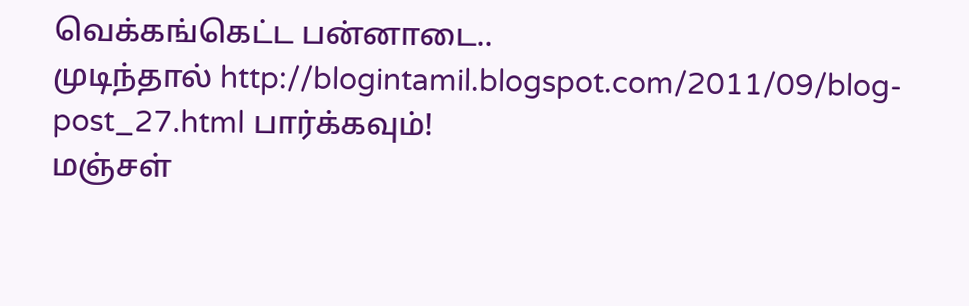வெக்கங்கெட்ட பன்னாடை..
முடிந்தால் http://blogintamil.blogspot.com/2011/09/blog-post_27.html பார்க்கவும்!
மஞ்சள்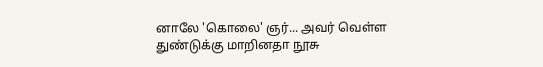னாலே 'கொலை' ஞர்... அவர் வெள்ள துண்டுக்கு மாறினதா நூசு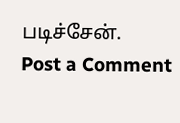படிச்சேன்.
Post a Comment